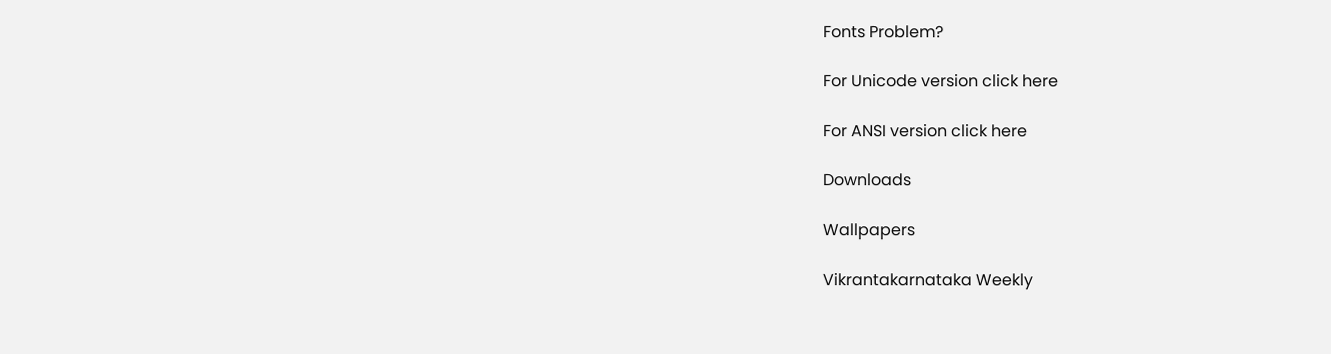Fonts Problem?

For Unicode version click here

For ANSI version click here

Downloads

Wallpapers

Vikrantakarnataka Weekly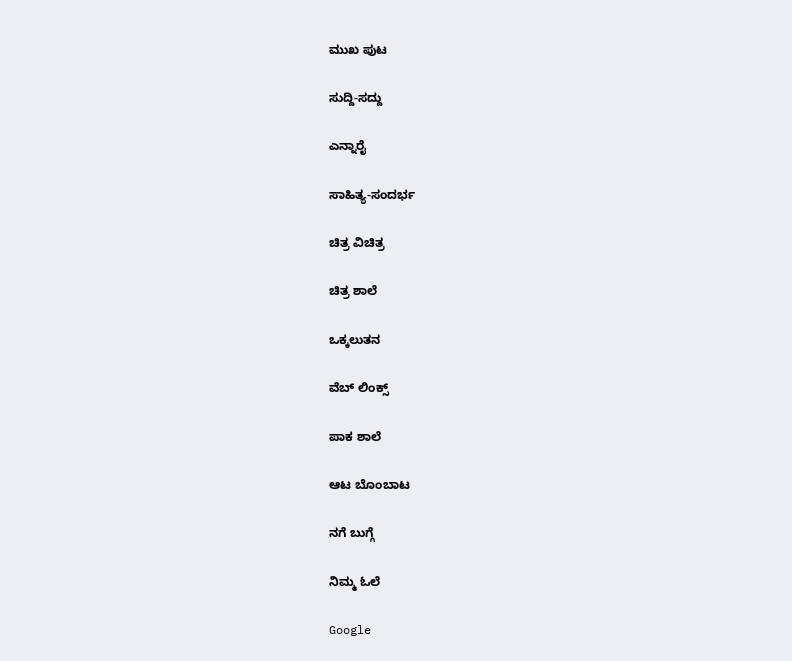ಮುಖ ಪುಟ

ಸುದ್ದಿ-ಸದ್ದು

ಎನ್ನಾರೈ

ಸಾಹಿತ್ಯ-ಸಂದರ್ಭ

ಚಿತ್ರ ವಿಚಿತ್ರ

ಚಿತ್ರ ಶಾಲೆ

ಒಕ್ಕಲುತನ

ವೆಬ್ ಲಿಂಕ್ಸ್

ಪಾಕ ಶಾಲೆ

ಆಟ ಬೊಂಬಾಟ

ನಗೆ ಬುಗ್ಗೆ

ನಿಮ್ಮ ಓಲೆ

Google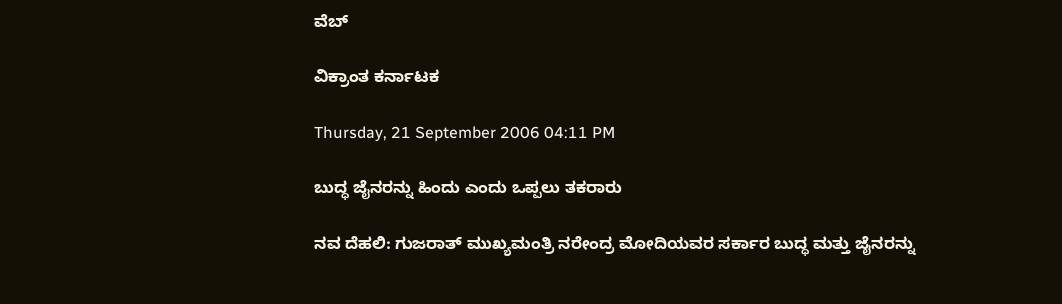ವೆಬ್

ವಿಕ್ರಾಂತ ಕರ್ನಾಟಕ

Thursday, 21 September 2006 04:11 PM

ಬುದ್ಧ ಜೈನರನ್ನು ಹಿಂದು ಎಂದು ಒಪ್ಪಲು ತಕರಾರು

ನವ ದೆಹಲಿ: ಗುಜರಾತ್ ಮುಖ್ಯಮಂತ್ರಿ ನರೇಂದ್ರ ಮೋದಿಯವರ ಸರ್ಕಾರ ಬುದ್ಧ ಮತ್ತು ಜೈನರನ್ನು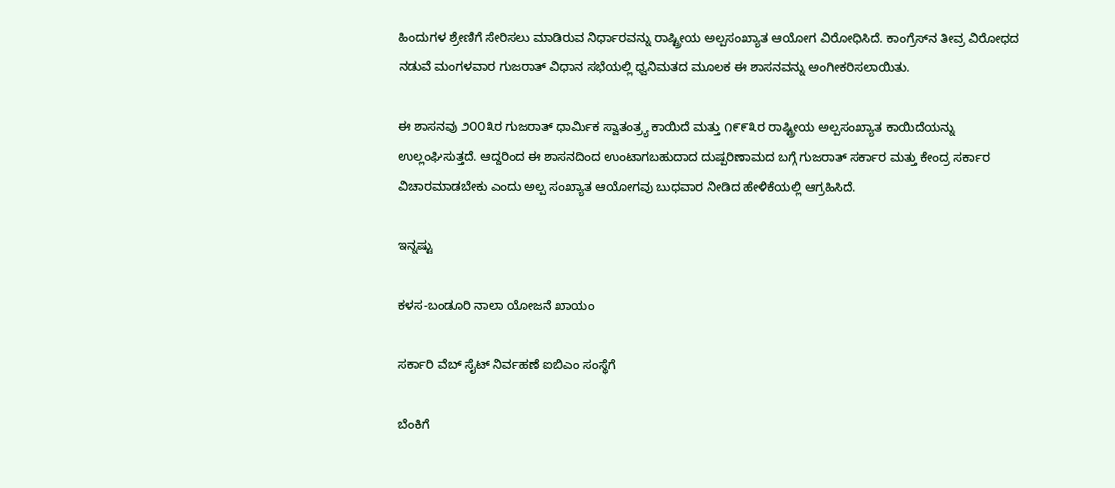ಹಿಂದುಗಳ ಶ್ರೇಣಿಗೆ ಸೇರಿಸಲು ಮಾಡಿರುವ ನಿರ್ಧಾರವನ್ನು ರಾಷ್ಟ್ರೀಯ ಅಲ್ಪಸಂಖ್ಯಾತ ಆಯೋಗ ವಿರೋಧಿಸಿದೆ. ಕಾಂಗ್ರೆಸ್‌ನ ತೀವ್ರ ವಿರೋಧದ ನಡುವೆ ಮಂಗಳವಾರ ಗುಜರಾತ್ ವಿಧಾನ ಸಭೆಯಲ್ಲಿ ಧ್ವನಿಮತದ ಮೂಲಕ ಈ ಶಾಸನವನ್ನು ಅಂಗೀಕರಿಸಲಾಯಿತು.

ಈ ಶಾಸನವು ೨೦೦೩ರ ಗುಜರಾತ್ ಧಾರ್ಮಿಕ ಸ್ವಾತಂತ್ರ್ಯ ಕಾಯಿದೆ ಮತ್ತು ೧೯೯೩ರ ರಾಷ್ಟ್ರೀಯ ಅಲ್ಪಸಂಖ್ಯಾತ ಕಾಯಿದೆಯನ್ನು ಉಲ್ಲಂಘಿಸುತ್ತದೆ. ಆದ್ದರಿಂದ ಈ ಶಾಸನದಿಂದ ಉಂಟಾಗಬಹುದಾದ ದುಷ್ಪರಿಣಾಮದ ಬಗ್ಗೆ ಗುಜರಾತ್ ಸರ್ಕಾರ ಮತ್ತು ಕೇಂದ್ರ ಸರ್ಕಾರ ವಿಚಾರಮಾಡಬೇಕು ಎಂದು ಅಲ್ಪ ಸಂಖ್ಯಾತ ಆಯೋಗವು ಬುಧವಾರ ನೀಡಿದ ಹೇಳಿಕೆಯಲ್ಲಿ ಆಗ್ರಹಿಸಿದೆ.

ಇನ್ನಷ್ಟು

ಕಳಸ-ಬಂಡೂರಿ ನಾಲಾ ಯೋಜನೆ ಖಾಯಂ

ಸರ್ಕಾರಿ ವೆಬ್ ಸೈಟ್ ನಿರ್ವಹಣೆ ಐಬಿಎಂ ಸಂಸ್ಥೆಗೆ

ಬೆಂಕಿಗೆ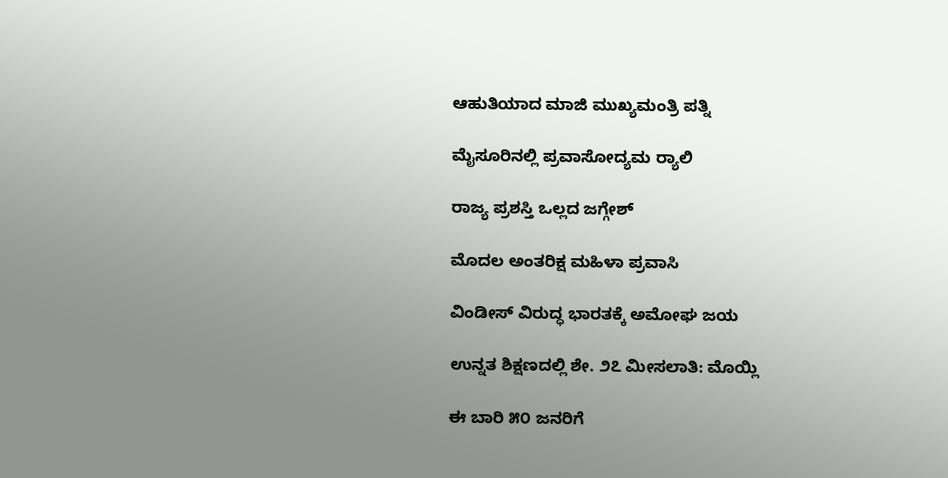ಆಹುತಿಯಾದ ಮಾಜಿ ಮುಖ್ಯಮಂತ್ರಿ ಪತ್ನಿ

ಮೈಸೂರಿನಲ್ಲಿ ಪ್ರವಾಸೋದ್ಯಮ ರ್‍ಯಾಲಿ

ರಾಜ್ಯ ಪ್ರಶಸ್ತಿ ಒಲ್ಲದ ಜಗ್ಗೇಶ್

ಮೊದಲ ಅಂತರಿಕ್ಷ ಮಹಿಳಾ ಪ್ರವಾಸಿ

ವಿಂಡೀಸ್ ವಿರುದ್ಧ ಭಾರತಕ್ಕೆ ಅಮೋಘ ಜಯ

ಉನ್ನತ ಶಿಕ್ಷಣದಲ್ಲಿ ಶೇ. ೨೭ ಮೀಸಲಾತಿ: ಮೊಯ್ಲಿ

ಈ ಬಾರಿ ೫೦ ಜನರಿಗೆ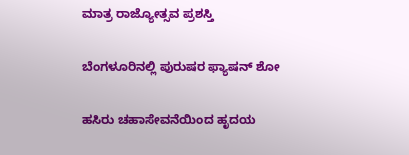ಮಾತ್ರ ರಾಜ್ಯೋತ್ಸವ ಪ್ರಶಸ್ತಿ

ಬೆಂಗಳೂರಿನಲ್ಲಿ ಪುರುಷರ ಫ್ಯಾಷನ್ ಶೋ

ಹಸಿರು ಚಹಾಸೇವನೆಯಿಂದ ಹೃದಯ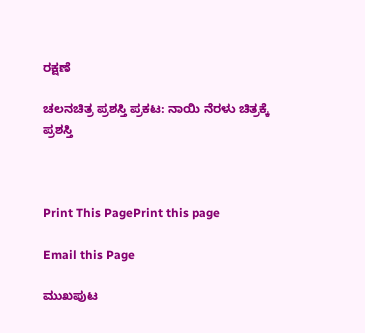ರಕ್ಷಣೆ

ಚಲನಚಿತ್ರ ಪ್ರಶಸ್ತಿ ಪ್ರಕಟ: ನಾಯಿ ನೆರಳು ಚಿತ್ರಕ್ಕೆ ಪ್ರಶಸ್ತಿ



Print This PagePrint this page

Email this Page

ಮುಖಪುಟ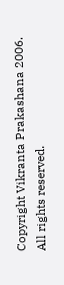Copyright Vikranta Prakashana 2006. All rights reserved.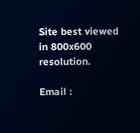Site best viewed in 800x600 resolution.

Email :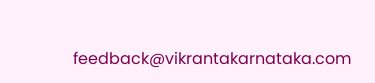feedback@vikrantakarnataka.com